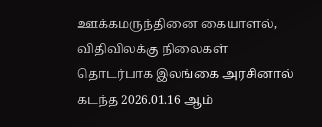ஊக்கமருந்தினை கையாளல், விதிவிலக்கு நிலைகள் தொடர்பாக இலங்கை அரசினால் கடந்த 2026.01.16 ஆம்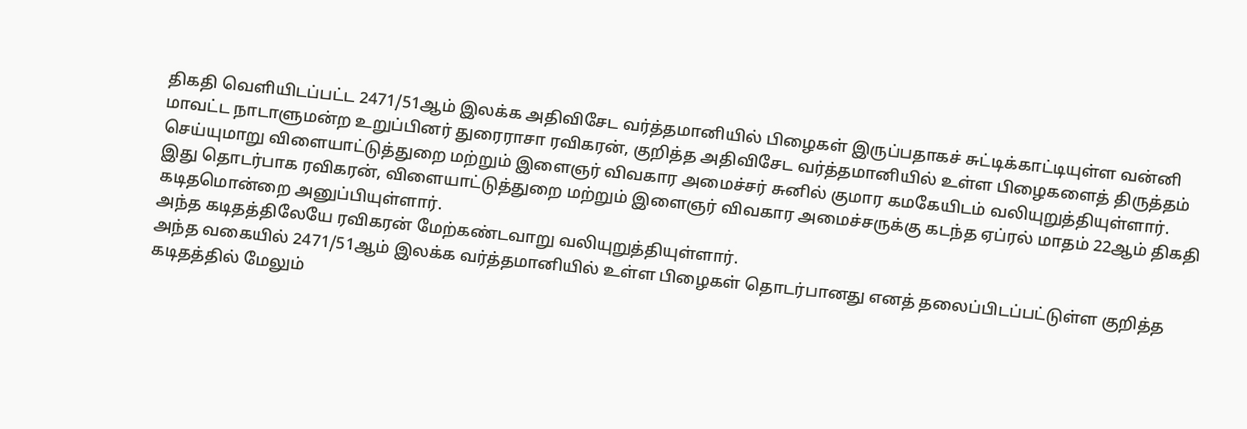திகதி வெளியிடப்பட்ட 2471/51ஆம் இலக்க அதிவிசேட வர்த்தமானியில் பிழைகள் இருப்பதாகச் சுட்டிக்காட்டியுள்ள வன்னி மாவட்ட நாடாளுமன்ற உறுப்பினர் துரைராசா ரவிகரன், குறித்த அதிவிசேட வர்த்தமானியில் உள்ள பிழைகளைத் திருத்தம் செய்யுமாறு விளையாட்டுத்துறை மற்றும் இளைஞர் விவகார அமைச்சர் சுனில் குமார கமகேயிடம் வலியுறுத்தியுள்ளார்.
இது தொடர்பாக ரவிகரன், விளையாட்டுத்துறை மற்றும் இளைஞர் விவகார அமைச்சருக்கு கடந்த ஏப்ரல் மாதம் 22ஆம் திகதி கடிதமொன்றை அனுப்பியுள்ளார்.
அந்த கடிதத்திலேயே ரவிகரன் மேற்கண்டவாறு வலியுறுத்தியுள்ளார்.
அந்த வகையில் 2471/51ஆம் இலக்க வர்த்தமானியில் உள்ள பிழைகள் தொடர்பானது எனத் தலைப்பிடப்பட்டுள்ள குறித்த கடிதத்தில் மேலும்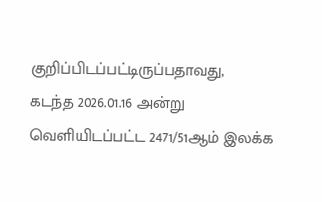குறிப்பிடப்பட்டிருப்பதாவது,
கடந்த 2026.01.16 அன்று வெளியிடப்பட்ட 2471/51ஆம் இலக்க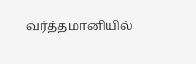வர்த்தமானியில்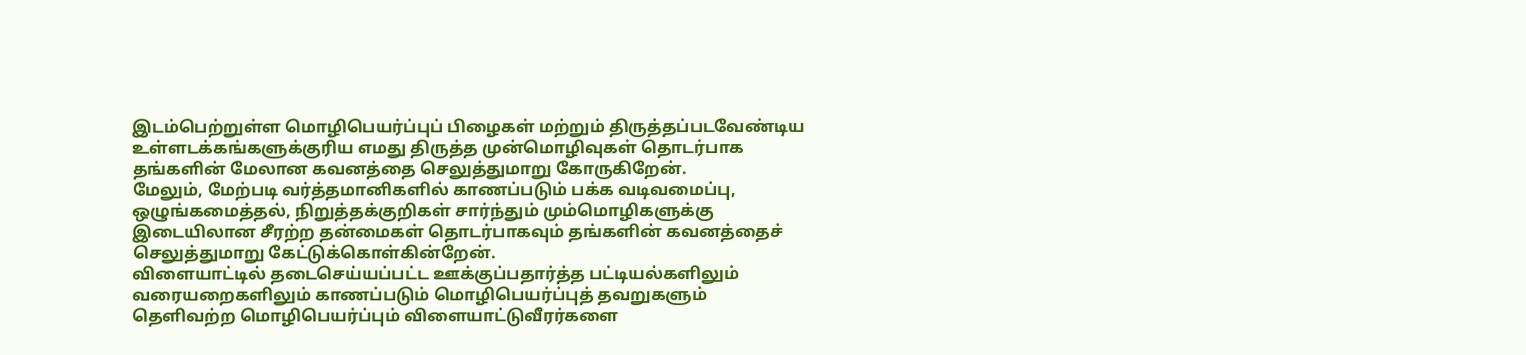இடம்பெற்றுள்ள மொழிபெயர்ப்புப் பிழைகள் மற்றும் திருத்தப்படவேண்டிய உள்ளடக்கங்களுக்குரிய எமது திருத்த முன்மொழிவுகள் தொடர்பாக தங்களின் மேலான கவனத்தை செலுத்துமாறு கோருகிறேன்.
மேலும், மேற்படி வர்த்தமானிகளில் காணப்படும் பக்க வடிவமைப்பு, ஒழுங்கமைத்தல், நிறுத்தக்குறிகள் சார்ந்தும் மும்மொழிகளுக்கு இடையிலான சீரற்ற தன்மைகள் தொடர்பாகவும் தங்களின் கவனத்தைச் செலுத்துமாறு கேட்டுக்கொள்கின்றேன்.
விளையாட்டில் தடைசெய்யப்பட்ட ஊக்குப்பதார்த்த பட்டியல்களிலும் வரையறைகளிலும் காணப்படும் மொழிபெயர்ப்புத் தவறுகளும் தெளிவற்ற மொழிபெயர்ப்பும் விளையாட்டுவீரர்களை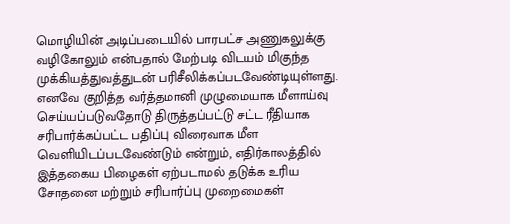மொழியின் அடிப்படையில் பாரபட்ச அணுகலுக்கு வழிகோலும் என்பதால் மேற்படி விடயம் மிகுந்த முக்கியத்துவத்துடன் பரிசீலிக்கப்படவேண்டியுள்ளது.
எனவே குறித்த வர்த்தமானி முழுமையாக மீளாய்வு செய்யப்படுவதோடு திருத்தப்பட்டு சட்ட ரீதியாக சரிபார்க்கப்பட்ட பதிப்பு விரைவாக மீள வெளியிடப்படவேண்டும் என்றும், எதிர்காலத்தில் இத்தகைய பிழைகள் ஏற்படாமல் தடுக்க உரிய சோதனை மற்றும் சரிபார்ப்பு முறைமைகள்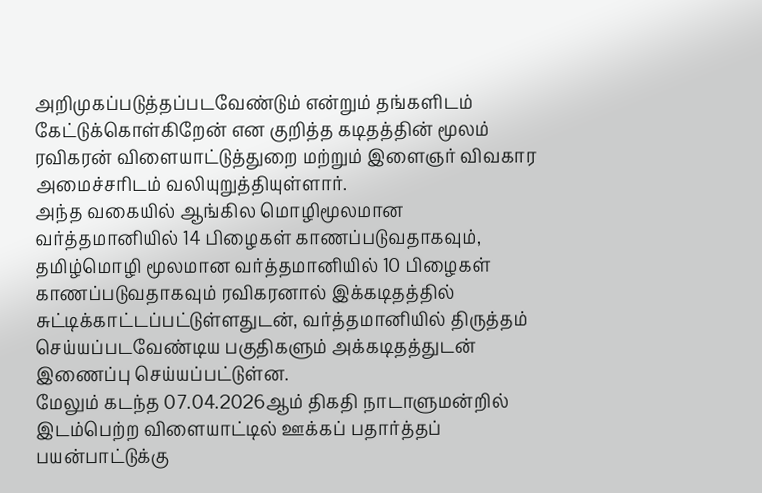அறிமுகப்படுத்தப்படவேண்டும் என்றும் தங்களிடம் கேட்டுக்கொள்கிறேன் என குறித்த கடிதத்தின் மூலம் ரவிகரன் விளையாட்டுத்துறை மற்றும் இளைஞர் விவகார அமைச்சரிடம் வலியுறுத்தியுள்ளார்.
அந்த வகையில் ஆங்கில மொழிமூலமான வர்த்தமானியில் 14 பிழைகள் காணப்படுவதாகவும், தமிழ்மொழி மூலமான வர்த்தமானியில் 10 பிழைகள் காணப்படுவதாகவும் ரவிகரனால் இக்கடிதத்தில் சுட்டிக்காட்டப்பட்டுள்ளதுடன், வர்த்தமானியில் திருத்தம் செய்யப்படவேண்டிய பகுதிகளும் அக்கடிதத்துடன் இணைப்பு செய்யப்பட்டுள்ன.
மேலும் கடந்த 07.04.2026ஆம் திகதி நாடாளுமன்றில் இடம்பெற்ற விளையாட்டில் ஊக்கப் பதார்த்தப் பயன்பாட்டுக்கு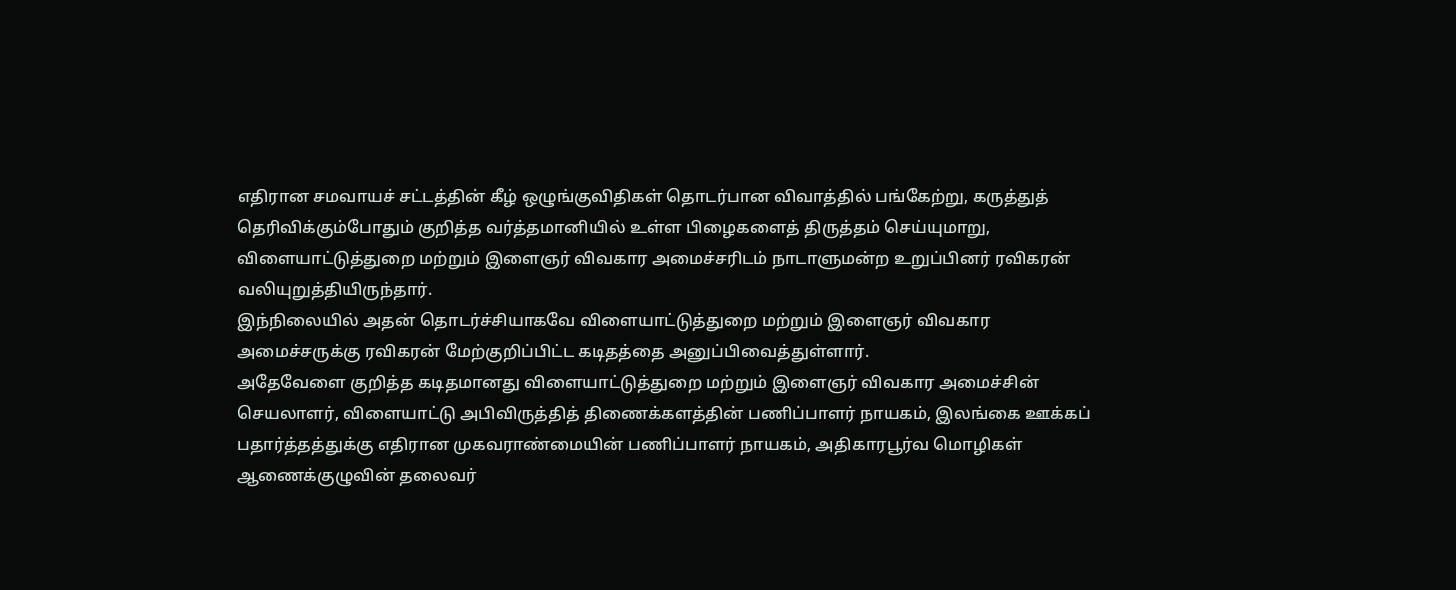எதிரான சமவாயச் சட்டத்தின் கீழ் ஒழுங்குவிதிகள் தொடர்பான விவாத்தில் பங்கேற்று, கருத்துத் தெரிவிக்கும்போதும் குறித்த வர்த்தமானியில் உள்ள பிழைகளைத் திருத்தம் செய்யுமாறு, விளையாட்டுத்துறை மற்றும் இளைஞர் விவகார அமைச்சரிடம் நாடாளுமன்ற உறுப்பினர் ரவிகரன் வலியுறுத்தியிருந்தார்.
இந்நிலையில் அதன் தொடர்ச்சியாகவே விளையாட்டுத்துறை மற்றும் இளைஞர் விவகார அமைச்சருக்கு ரவிகரன் மேற்குறிப்பிட்ட கடிதத்தை அனுப்பிவைத்துள்ளார்.
அதேவேளை குறித்த கடிதமானது விளையாட்டுத்துறை மற்றும் இளைஞர் விவகார அமைச்சின் செயலாளர், விளையாட்டு அபிவிருத்தித் திணைக்களத்தின் பணிப்பாளர் நாயகம், இலங்கை ஊக்கப் பதார்த்தத்துக்கு எதிரான முகவராண்மையின் பணிப்பாளர் நாயகம், அதிகாரபூர்வ மொழிகள் ஆணைக்குழுவின் தலைவர்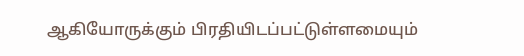ஆகியோருக்கும் பிரதியிடப்பட்டுள்ளமையும்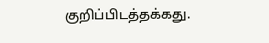குறிப்பிடத்தக்கது.